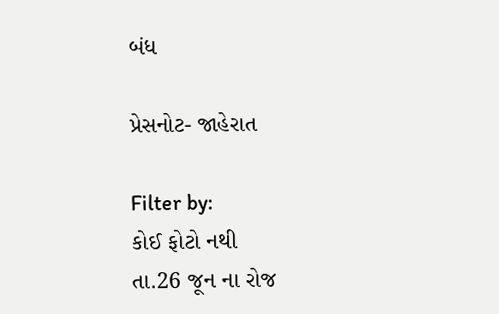બંધ

પ્રેસનોટ- જાહેરાત

Filter by:
કોઈ ફોટો નથી
તા.26 જૂન ના રોજ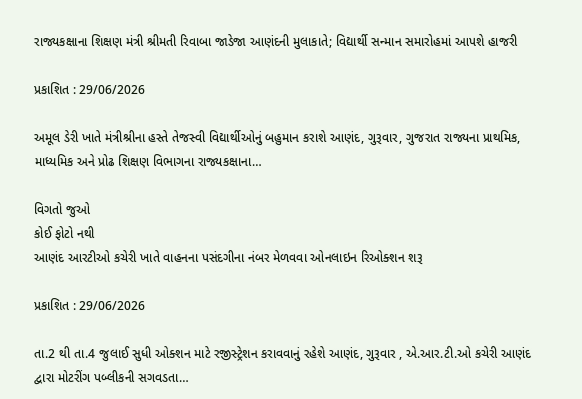રાજ્યકક્ષાના શિક્ષણ મંત્રી શ્રીમતી રિવાબા જાડેજા આણંદની મુલાકાતે; વિદ્યાર્થી સન્માન સમારોહમાં આપશે હાજરી

પ્રકાશિત : 29/06/2026

અમૂલ ડેરી ખાતે મંત્રીશ્રીના હસ્તે તેજસ્વી વિદ્યાર્થીઓનું બહુમાન કરાશે આણંદ, ગુરૂવાર, ગુજરાત રાજ્યના પ્રાથમિક, માધ્યમિક અને પ્રોઢ શિક્ષણ વિભાગના રાજ્યકક્ષાના…

વિગતો જુઓ
કોઈ ફોટો નથી
આણંદ આરટીઓ કચેરી ખાતે વાહનના પસંદગીના નંબર મેળવવા ઓનલાઇન રિઓક્શન શરૂ

પ્રકાશિત : 29/06/2026

તા.2 થી તા.4 જુલાઈ સુધી ઓક્શન માટે રજીસ્ટ્રેશન કરાવવાનું રહેશે આણંદ, ગુરૂવાર , એ.આર.ટી.ઓ કચેરી આણંદ દ્વારા મોટરીંગ પબ્લીકની સગવડતા…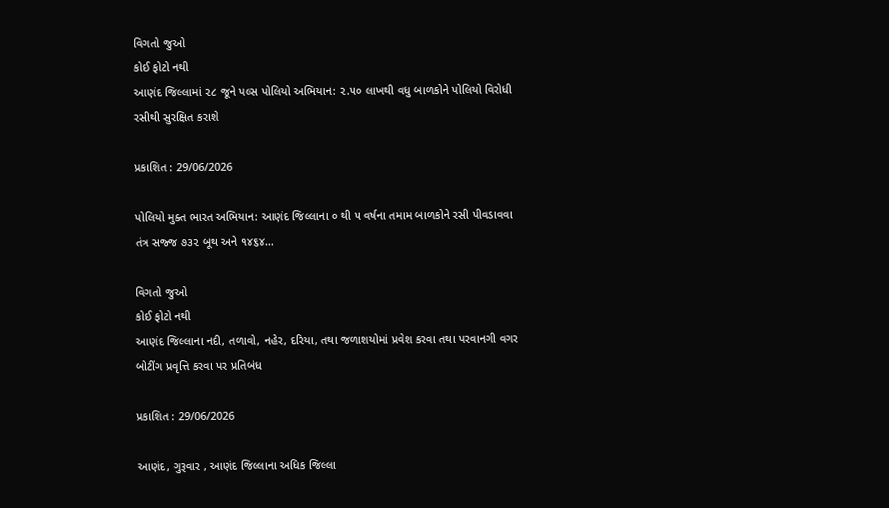વિગતો જુઓ
કોઈ ફોટો નથી
આણંદ જિલ્લામાં ૨૮ જૂને પલ્સ પોલિયો અભિયાન: ૨.૫૦ લાખથી વધુ બાળકોને પોલિયો વિરોધી રસીથી સુરક્ષિત કરાશે

પ્રકાશિત : 29/06/2026

પોલિયો મુક્ત ભારત અભિયાન: આણંદ જિલ્લાના ૦ થી ૫ વર્ષના તમામ બાળકોને રસી પીવડાવવા તંત્ર સજ્જ ૭૩૨ બૂથ અને ૧૪૬૪…

વિગતો જુઓ
કોઈ ફોટો નથી
આણંદ જિલ્લાના નદી, તળાવો, નહેર, દરિયા, તથા જળાશયોમાં પ્રવેશ કરવા તથા પરવાનગી વગર બોટીંગ પ્રવૃત્તિ કરવા પર પ્રતિબંધ

પ્રકાશિત : 29/06/2026

આણંદ, ગુરૂવાર , આણંદ જિલ્લાના અધિક જિલ્લા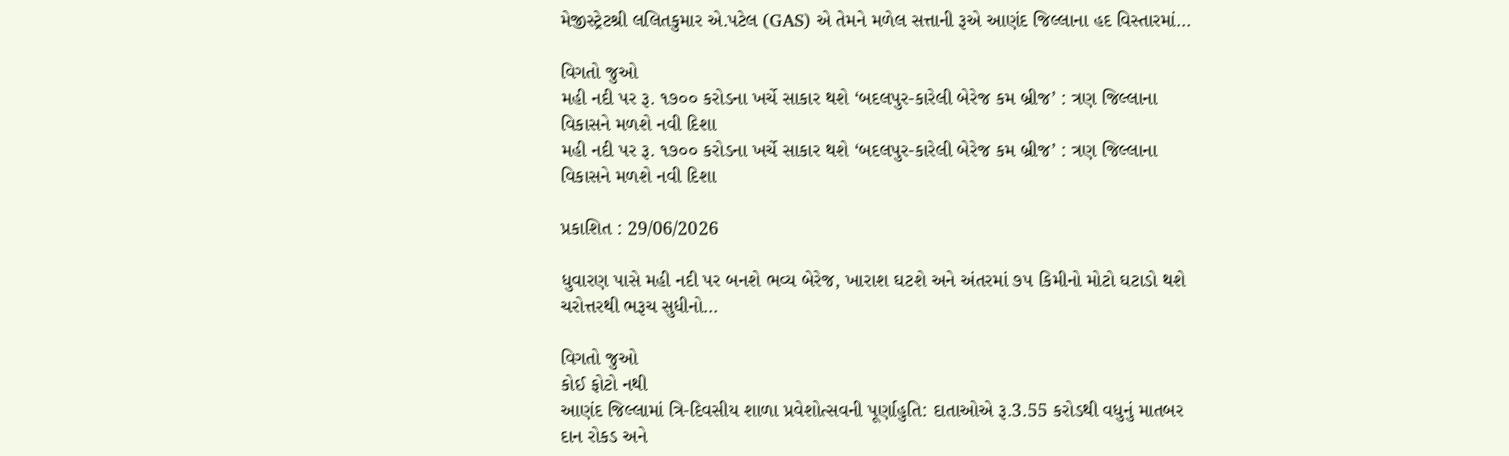મેજીસ્ટ્રેટશ્રી લલિતકુમાર એ.પટેલ (GAS) એ તેમને મળેલ સત્તાની રૂએ આણંદ જિલ્લાના હદ વિસ્તારમાં…

વિગતો જુઓ
મહી નદી પર રૂ. ૧૭૦૦ કરોડના ખર્ચે સાકાર થશે ‘બદલપુર-કારેલી બેરેજ કમ બ્રીજ’ : ત્રણ જિલ્લાના વિકાસને મળશે નવી દિશા
મહી નદી પર રૂ. ૧૭૦૦ કરોડના ખર્ચે સાકાર થશે ‘બદલપુર-કારેલી બેરેજ કમ બ્રીજ’ : ત્રણ જિલ્લાના વિકાસને મળશે નવી દિશા

પ્રકાશિત : 29/06/2026

ધુવારણ પાસે મહી નદી પર બનશે ભવ્ય બેરેજ, ખારાશ ઘટશે અને અંતરમાં ૭૫ કિમીનો મોટો ઘટાડો થશે ચરોત્તરથી ભરૂચ સુધીનો…

વિગતો જુઓ
કોઈ ફોટો નથી
આણંદ જિલ્લામાં ત્રિ-દિવસીય શાળા પ્રવેશોત્સવની પૂર્ણાહુતિ: દાતાઓએ રૂ.3.55 કરોડથી વધુનું માતબર દાન રોકડ અને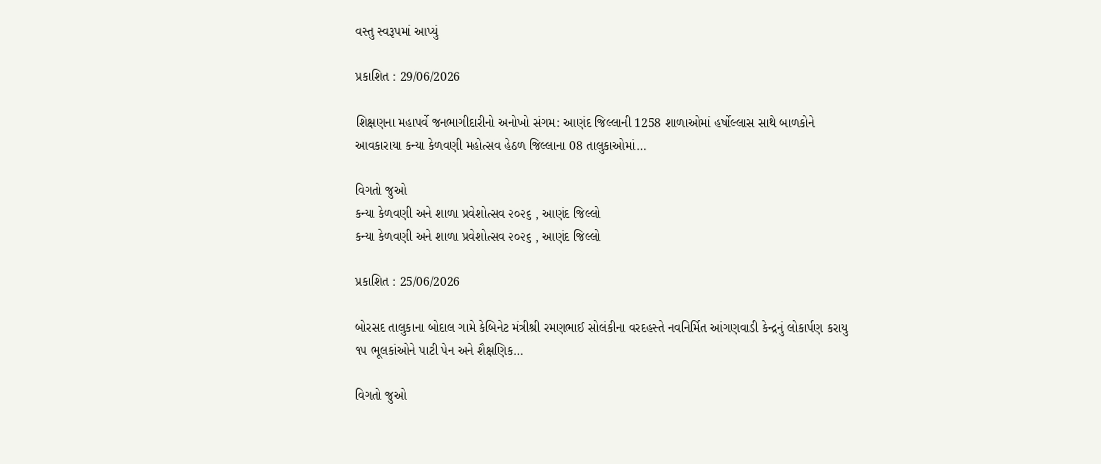વસ્તુ સ્વરૂપમાં આપ્યું

પ્રકાશિત : 29/06/2026

શિક્ષણના મહાપર્વે જનભાગીદારીનો અનોખો સંગમ: આણંદ જિલ્લાની 1258 શાળાઓમાં હર્ષોલ્લાસ સાથે બાળકોને આવકારાયા કન્યા કેળવણી મહોત્સવ હેઠળ જિલ્લાના 08 તાલુકાઓમાં…

વિગતો જુઓ
કન્યા કેળવણી અને શાળા પ્રવેશોત્સવ ૨૦૨૬ , આણંદ જિલ્લો
કન્યા કેળવણી અને શાળા પ્રવેશોત્સવ ૨૦૨૬ , આણંદ જિલ્લો

પ્રકાશિત : 25/06/2026

બોરસદ તાલુકાના બોદાલ ગામે કેબિનેટ મંત્રીશ્રી રમણભાઈ સોલંકીના વરદહસ્તે નવનિર્મિત આંગણવાડી કેન્દ્રનું લોકાર્પણ કરાયુ ૧૫ ભૂલકાંઓને પાટી પેન અને શૈક્ષણિક…

વિગતો જુઓ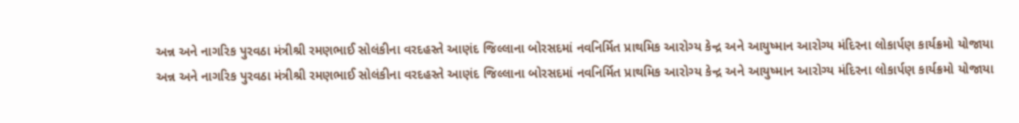અન્ન અને નાગરિક પુરવઠા મંત્રીશ્રી રમણભાઈ સોલંકીના વરદહસ્તે આણંદ જિલ્લાના બોરસદમાં નવનિર્મિત પ્રાથમિક આરોગ્ય કેન્દ્ર અને આયુષ્માન આરોગ્ય મંદિરના લોકાર્પણ કાર્યક્રમો યોજાયા
અન્ન અને નાગરિક પુરવઠા મંત્રીશ્રી રમણભાઈ સોલંકીના વરદહસ્તે આણંદ જિલ્લાના બોરસદમાં નવનિર્મિત પ્રાથમિક આરોગ્ય કેન્દ્ર અને આયુષ્માન આરોગ્ય મંદિરના લોકાર્પણ કાર્યક્રમો યોજાયા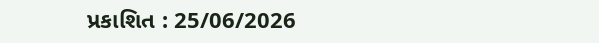પ્રકાશિત : 25/06/2026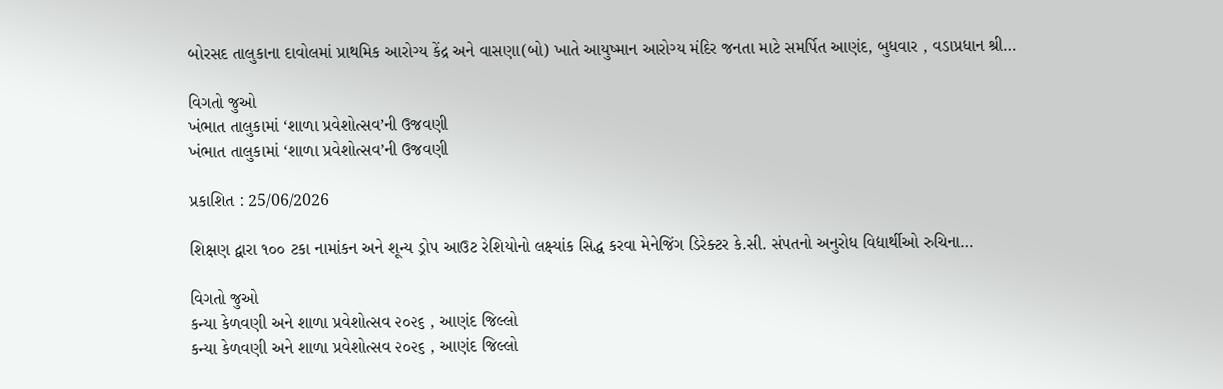બોરસદ તાલુકાના દાવોલમાં પ્રાથમિક આરોગ્ય કેંદ્ર અને વાસણા(બો) ખાતે આયુષ્માન આરોગ્ય મંદિર જનતા માટે સમર્પિત આણંદ, બુધવાર , વડાપ્રધાન શ્રી…

વિગતો જુઓ
ખંભાત તાલુકામાં ‘શાળા પ્રવેશોત્સવ’ની ઉજવણી
ખંભાત તાલુકામાં ‘શાળા પ્રવેશોત્સવ’ની ઉજવણી

પ્રકાશિત : 25/06/2026

શિક્ષણ દ્વારા ૧૦૦ ટકા નામાંકન અને શૂન્ય ડ્રોપ આઉટ રેશિયોનો લક્ષ્યાંક સિદ્ધ કરવા મેનેજિંગ ડિરેક્ટર કે.સી. સંપતનો અનુરોધ વિદ્યાર્થીઓ રુચિના…

વિગતો જુઓ
કન્યા કેળવણી અને શાળા પ્રવેશોત્સવ ૨૦૨૬ , આણંદ જિલ્લો
કન્યા કેળવણી અને શાળા પ્રવેશોત્સવ ૨૦૨૬ , આણંદ જિલ્લો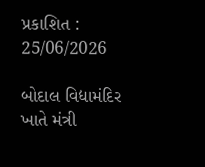પ્રકાશિત : 25/06/2026

બોદાલ વિદ્યામંદિર ખાતે મંત્રી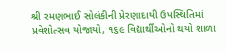શ્રી રમણભાઈ સોલંકીની પ્રેરણાદાયી ઉપસ્થિતિમાં પ્રવેશોત્સવ યોજાયો, ૧૬૯ વિદ્યાર્થીઓનો થયો શાળા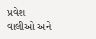પ્રવેશ વાલીઓ અને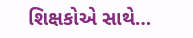શિક્ષકોએ સાથે…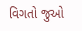વિગતો જુઓ